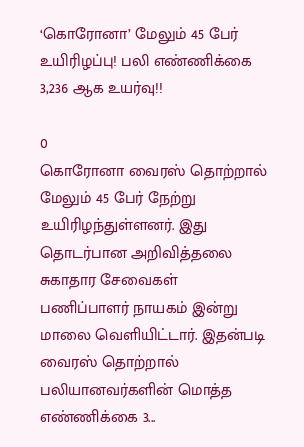‘கொரோனா’ மேலும் 45 பேர் உயிரிழப்பு! பலி எண்ணிக்கை 3,236 ஆக உயர்வு!!

0
கொரோனா வைரஸ் தொற்றால் மேலும் 45 பேர் நேற்று உயிரிழந்துள்ளனர். இது தொடர்பான அறிவித்தலை சுகாதார சேவைகள் பணிப்பாளர் நாயகம் இன்று மாலை வெளியிட்டார். இதன்படி வைரஸ் தொற்றால் பலியானவர்களின் மொத்த எண்ணிக்கை 3...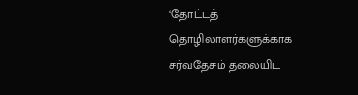‘தோட்டத் தொழிலாளர்களுக்காக சர்வதேசம் தலையிட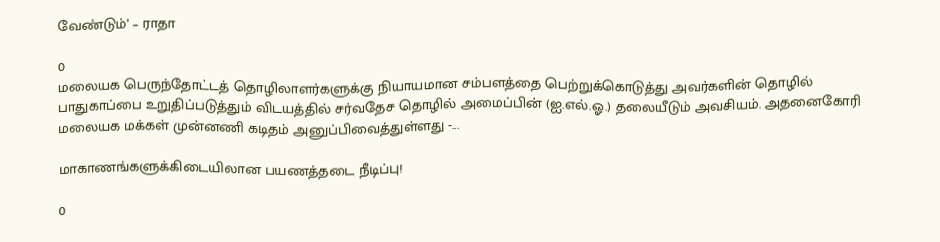வேண்டும்’ – ராதா

0
மலையக பெருந்தோட்டத் தொழிலாளர்களுக்கு நியாயமான சம்பளத்தை பெற்றுக்கொடுத்து அவர்களின் தொழில் பாதுகாப்பை உறுதிப்படுத்தும் விடயத்தில் சர்வதேச தொழில் அமைப்பின் (ஐ.எல்.ஓ.) தலையீடும் அவசியம். அதனைகோரி மலையக மக்கள் முன்னணி கடிதம் அனுப்பிவைத்துள்ளது -...

மாகாணங்களுக்கிடையிலான பயணத்தடை நீடிப்பு!

0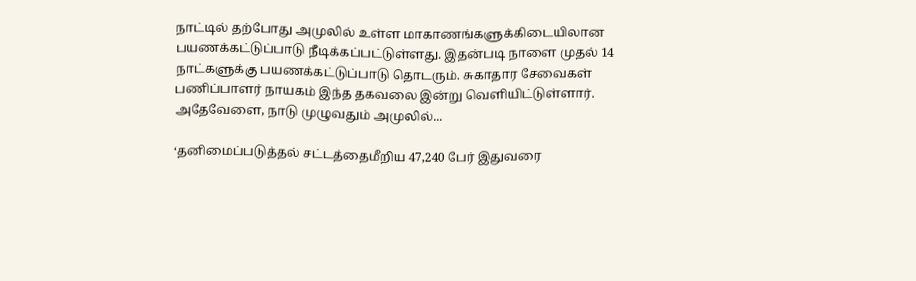நாட்டில் தற்போது அமுலில் உள்ள மாகாணங்களுக்கிடையிலான பயணக்கட்டுப்பாடு நீடிக்கப்பட்டுள்ளது. இதன்படி நாளை முதல் 14 நாட்களுக்கு பயணக்கட்டுப்பாடு தொடரும். சுகாதார சேவைகள் பணிப்பாளர் நாயகம் இந்த தகவலை இன்று வெளியிட்டுள்ளார். அதேவேளை, நாடு முழுவதும் அமுலில்...

‘தனிமைப்படுத்தல் சட்டத்தைமீறிய 47,240 பேர் இதுவரை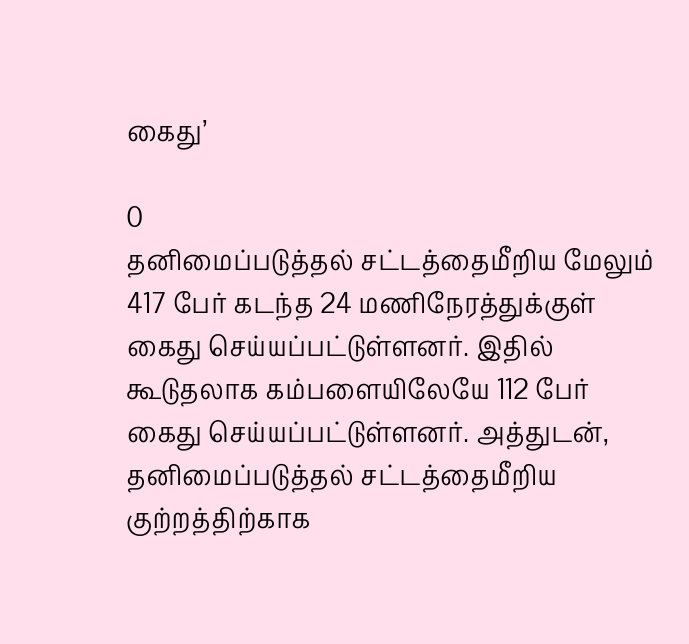கைது’

0
தனிமைப்படுத்தல் சட்டத்தைமீறிய மேலும் 417 பேர் கடந்த 24 மணிநேரத்துக்குள் கைது செய்யப்பட்டுள்ளனர். இதில் கூடுதலாக கம்பளையிலேயே 112 பேர் கைது செய்யப்பட்டுள்ளனர். அத்துடன், தனிமைப்படுத்தல் சட்டத்தைமீறிய குற்றத்திற்காக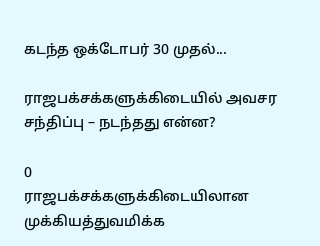கடந்த ஒக்டோபர் 30 முதல்...

ராஜபக்சக்களுக்கிடையில் அவசர சந்திப்பு – நடந்தது என்ன?

0
ராஜபக்சக்களுக்கிடையிலான முக்கியத்துவமிக்க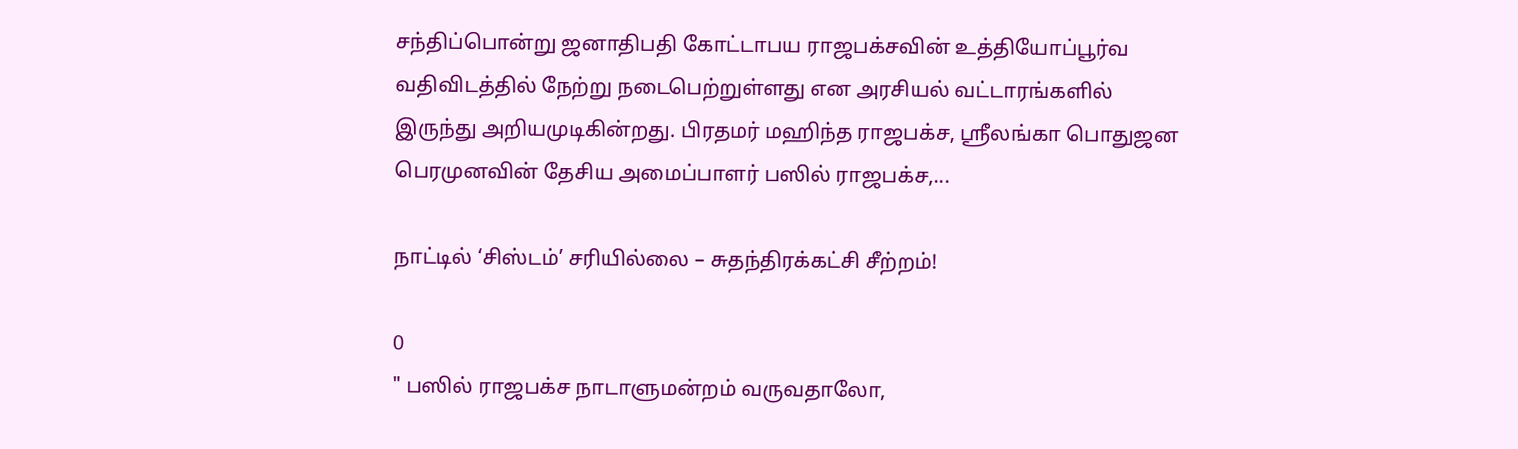சந்திப்பொன்று ஜனாதிபதி கோட்டாபய ராஜபக்சவின் உத்தியோப்பூர்வ வதிவிடத்தில் நேற்று நடைபெற்றுள்ளது என அரசியல் வட்டாரங்களில் இருந்து அறியமுடிகின்றது. பிரதமர் மஹிந்த ராஜபக்ச, ஶ்ரீலங்கா பொதுஜன பெரமுனவின் தேசிய அமைப்பாளர் பஸில் ராஜபக்ச,...

நாட்டில் ‘சிஸ்டம்’ சரியில்லை – சுதந்திரக்கட்சி சீற்றம்!

0
" பஸில் ராஜபக்ச நாடாளுமன்றம் வருவதாலோ,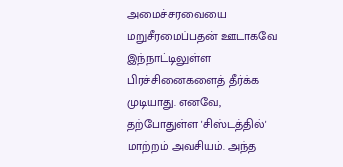அமைச்சரவையை மறுசீரமைப்பதன் ஊடாகவே இந்நாட்டிலுள்ள பிரச்சினைகளைத் தீர்க்க முடியாது. எனவே, தற்போதுள்ள 'சிஸ்டத்தில்' மாற்றம் அவசியம். அந்த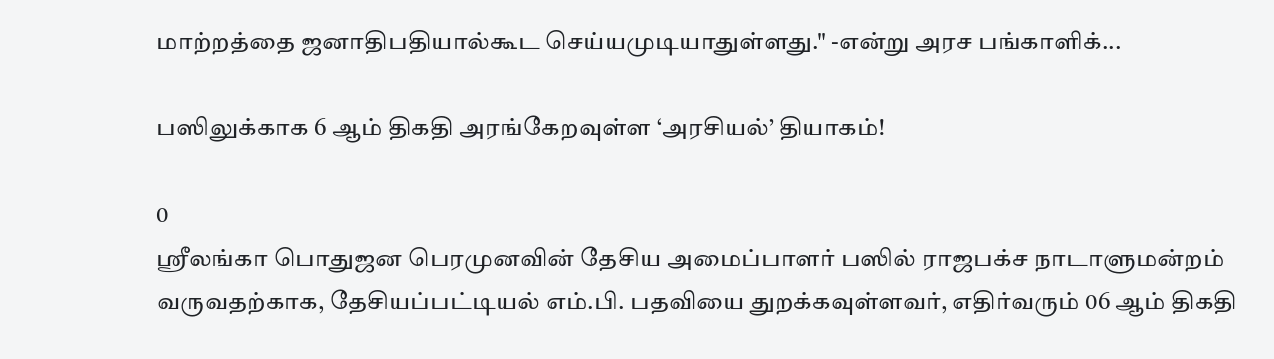மாற்றத்தை ஜனாதிபதியால்கூட செய்யமுடியாதுள்ளது." -என்று அரச பங்காளிக்...

பஸிலுக்காக 6 ஆம் திகதி அரங்கேறவுள்ள ‘அரசியல்’ தியாகம்!

0
ஶ்ரீலங்கா பொதுஜன பெரமுனவின் தேசிய அமைப்பாளர் பஸில் ராஜபக்ச நாடாளுமன்றம் வருவதற்காக, தேசியப்பட்டியல் எம்.பி. பதவியை துறக்கவுள்ளவர், எதிர்வரும் 06 ஆம் திகதி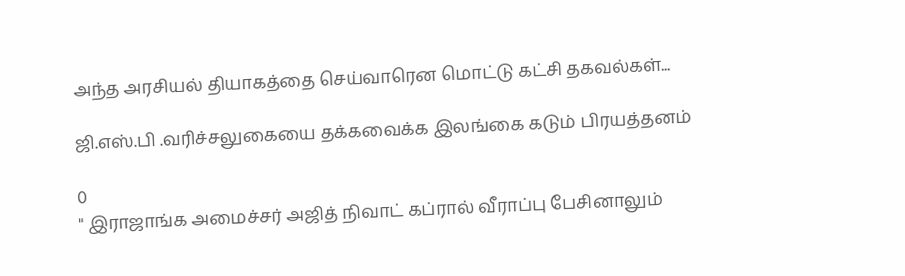அந்த அரசியல் தியாகத்தை செய்வாரென மொட்டு கட்சி தகவல்கள்...

ஜி.எஸ்.பி .வரிச்சலுகையை தக்கவைக்க இலங்கை கடும் பிரயத்தனம்

0
" இராஜாங்க அமைச்சர் அஜித் நிவாட் கப்ரால் வீராப்பு பேசினாலும்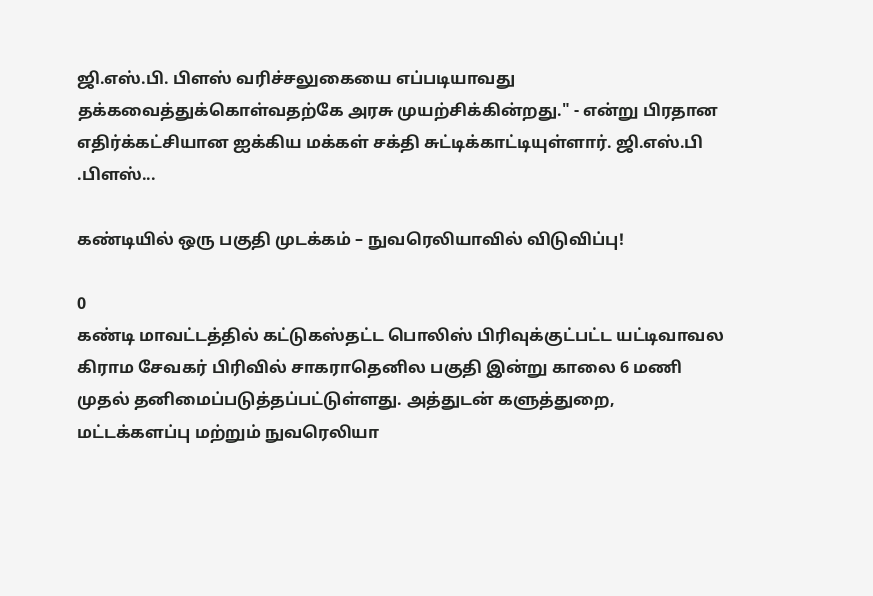ஜி.எஸ்.பி. பிளஸ் வரிச்சலுகையை எப்படியாவது தக்கவைத்துக்கொள்வதற்கே அரசு முயற்சிக்கின்றது." - என்று பிரதான எதிர்க்கட்சியான ஐக்கிய மக்கள் சக்தி சுட்டிக்காட்டியுள்ளார். ஜி.எஸ்.பி .பிளஸ்...

கண்டியில் ஒரு பகுதி முடக்கம் – நுவரெலியாவில் விடுவிப்பு!

0
கண்டி மாவட்டத்தில் கட்டுகஸ்தட்ட பொலிஸ் பிரிவுக்குட்பட்ட யட்டிவாவல கிராம சேவகர் பிரிவில் சாகராதெனில பகுதி இன்று காலை 6 மணி முதல் தனிமைப்படுத்தப்பட்டுள்ளது. அத்துடன் களுத்துறை, மட்டக்களப்பு மற்றும் நுவரெலியா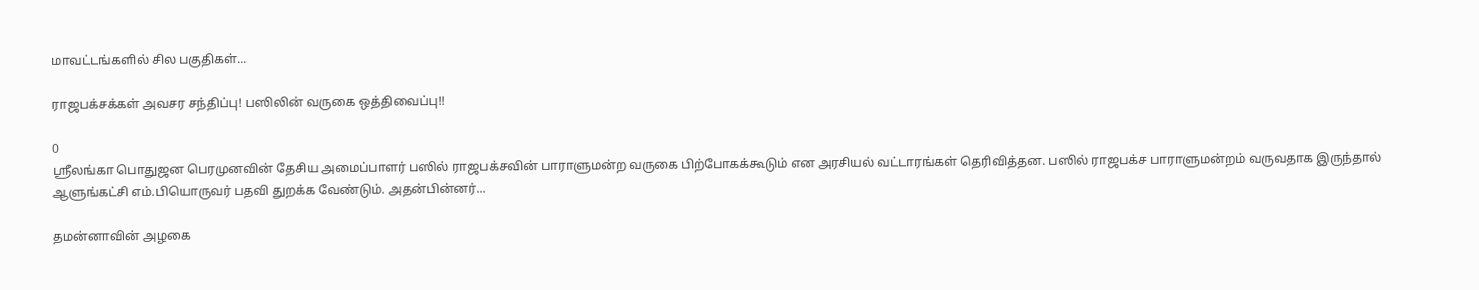மாவட்டங்களில் சில பகுதிகள்...

ராஜபக்சக்கள் அவசர சந்திப்பு! பஸிலின் வருகை ஒத்திவைப்பு!!

0
ஶ்ரீலங்கா பொதுஜன பெரமுனவின் தேசிய அமைப்பாளர் பஸில் ராஜபக்சவின் பாராளுமன்ற வருகை பிற்போகக்கூடும் என அரசியல் வட்டாரங்கள் தெரிவித்தன. பஸில் ராஜபக்ச பாராளுமன்றம் வருவதாக இருந்தால் ஆளுங்கட்சி எம்.பியொருவர் பதவி துறக்க வேண்டும். அதன்பின்னர்...

தமன்னாவின் அழகை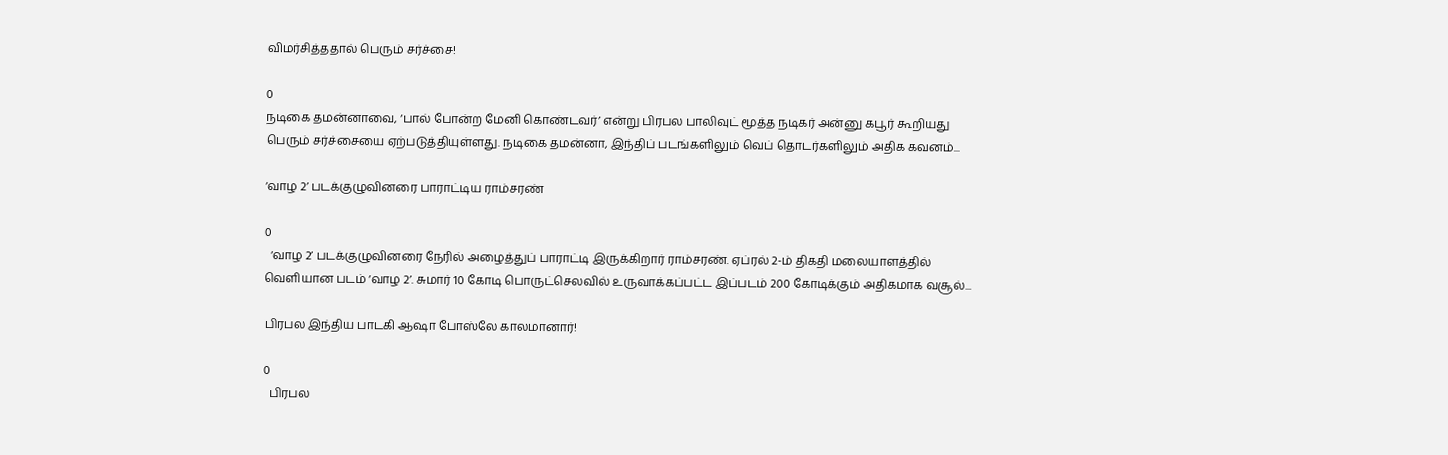விமர்சித்ததால் பெரும் சர்ச்சை!

0
நடிகை தமன்னாவை, ‘பால் போன்ற மேனி கொண்டவர்’ என்று பிரபல பாலிவுட் மூத்த நடிகர் அன்னு கபூர் கூறியது பெரும் சர்ச்சையை ஏற்படுத்தியுள்ளது. நடிகை தமன்னா, இந்திப் படங்களிலும் வெப் தொடர்களிலும் அதிக கவனம்...

‘வாழ 2’ படக்குழுவினரை பாராட்டிய ராம்சரண்

0
  ‘வாழ 2’ படக்குழுவினரை நேரில் அழைத்துப் பாராட்டி இருக்கிறார் ராம்சரண். ஏப்ரல் 2-ம் திகதி மலையாளத்தில் வெளியான படம் ‘வாழ 2’. சுமார் 10 கோடி பொருட்செலவில் உருவாக்கப்பட்ட இப்படம் 200 கோடிக்கும் அதிகமாக வசூல்...

பிரபல இந்திய பாடகி ஆஷா போஸ்லே காலமானார்!

0
  பிரபல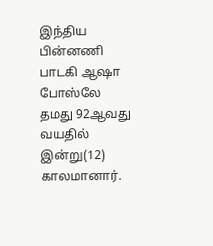இந்திய பின்னணி பாடகி ஆஷா போஸ்லே தமது 92ஆவது வயதில் இன்று(12) காலமானார்.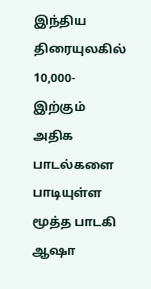இந்திய திரையுலகில் 10,000-இற்கும் அதிக பாடல்களை பாடியுள்ள மூத்த பாடகி ஆஷா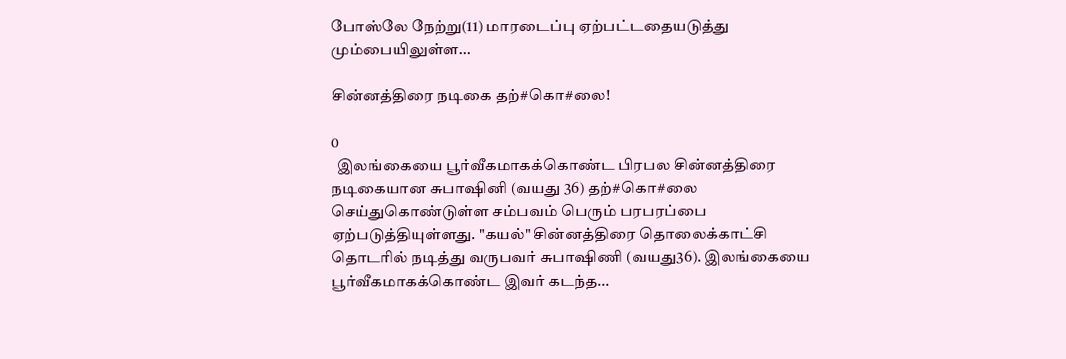போஸ்லே நேற்று(11) மாரடைப்பு ஏற்பட்டதையடுத்து மும்பையிலுள்ள...

சின்னத்திரை நடிகை தற்#கொ#லை!

0
  இலங்கையை பூர்வீகமாகக்கொண்ட பிரபல சின்னத்திரை நடிகையான சுபாஷினி (வயது 36) தற்#கொ#லை செய்துகொண்டுள்ள சம்பவம் பெரும் பரபரப்பை ஏற்படுத்தியுள்ளது. "கயல்" சின்னத்திரை தொலைக்காட்சி தொடரில் நடித்து வருபவர் சுபாஷிணி (வயது36). இலங்கையை பூர்வீகமாகக்கொண்ட இவர் கடந்த...